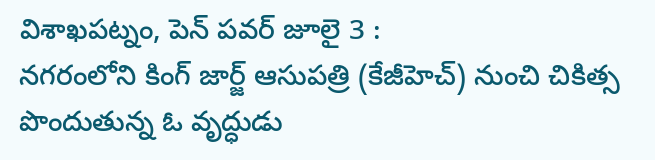విశాఖపట్నం, పెన్ పవర్ జూలై 3 :
నగరంలోని కింగ్ జార్జ్ ఆసుపత్రి (కేజీహెచ్) నుంచి చికిత్స పొందుతున్న ఓ వృద్ధుడు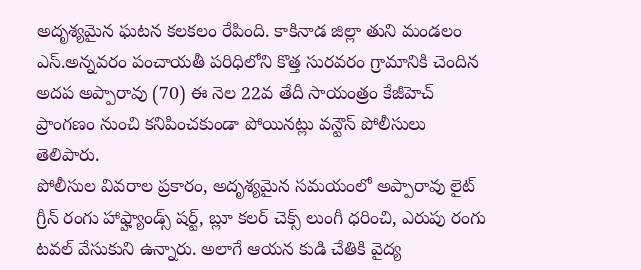అదృశ్యమైన ఘటన కలకలం రేపింది. కాకినాడ జిల్లా తుని మండలం ఎస్.అన్నవరం పంచాయతీ పరిధిలోని కొత్త సురవరం గ్రామానికి చెందిన అదప అప్పారావు (70) ఈ నెల 22వ తేదీ సాయంత్రం కేజీహెచ్ ప్రాంగణం నుంచి కనిపించకుండా పోయినట్లు వన్టౌన్ పోలీసులు తెలిపారు.
పోలీసుల వివరాల ప్రకారం, అదృశ్యమైన సమయంలో అప్పారావు లైట్ గ్రీన్ రంగు హాఫ్హ్యాండ్స్ షర్ట్, బ్లూ కలర్ చెక్స్ లుంగీ ధరించి, ఎరుపు రంగు టవల్ వేసుకుని ఉన్నారు. అలాగే ఆయన కుడి చేతికి వైద్య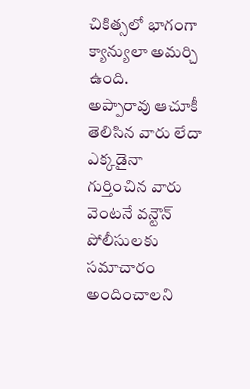చికిత్సలో భాగంగా క్యాన్యులా అమర్చి ఉంది.
అప్పారావు ఆచూకీ తెలిసిన వారు లేదా ఎక్కడైనా గుర్తించిన వారు వెంటనే వన్టౌన్ పోలీసులకు సమాచారం అందించాలని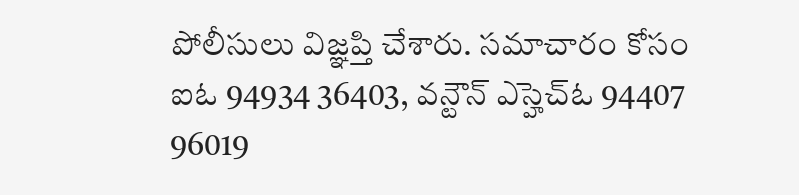పోలీసులు విజ్ఞప్తి చేశారు. సమాచారం కోసం ఐఓ 94934 36403, వన్టౌన్ ఎస్హెచ్ఓ 94407 96019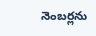నెంబర్లను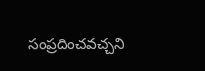సంప్రదించవచ్చని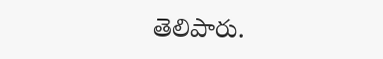తెలిపారు.